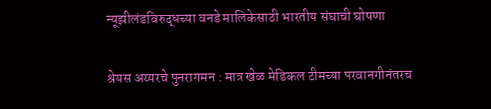न्यूझीलंडविरुद्धच्या वनडे मालिकेसाठी भारतीय संघाची घोषणा

श्रेयस अय्यरचे पुनरागमन : मात्र खेळ मेडिकल टीमच्या परवानगीनंतरच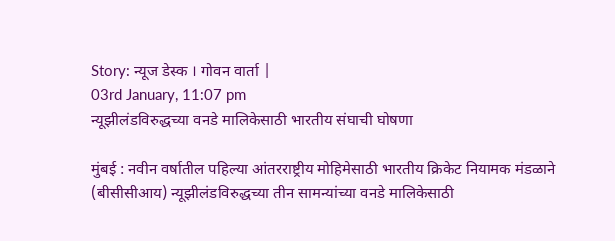Story: न्यूज डेस्क । गोवन वार्ता |
03rd January, 11:07 pm
न्यूझीलंडविरुद्धच्या वनडे मालिकेसाठी भारतीय संघाची घोषणा

मुंबई : नवीन वर्षातील पहिल्या आंतरराष्ट्रीय मोहिमेसाठी भारतीय क्रिकेट नियामक मंडळाने (बीसीसीआय) न्यूझीलंडविरुद्धच्या तीन सामन्यांच्या वनडे मालिकेसाठी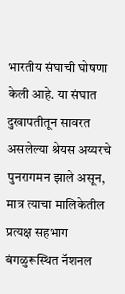भारतीय संघाची घोषणा केली आहे. या संघात दुखापतीतून सावरत असलेल्या श्रेयस अय्यरचे पुनरागमन झाले असून, मात्र त्याचा मालिकेतील प्रत्यक्ष सहभाग बंगळुरूस्थित नॅशनल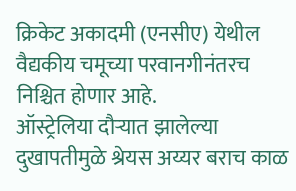क्रिकेट अकादमी (एनसीए) येथील वैद्यकीय चमूच्या परवानगीनंतरच निश्चित होणार आहे.
ऑस्ट्रेलिया दौऱ्यात झालेल्या दुखापतीमुळे श्रेयस अय्यर बराच काळ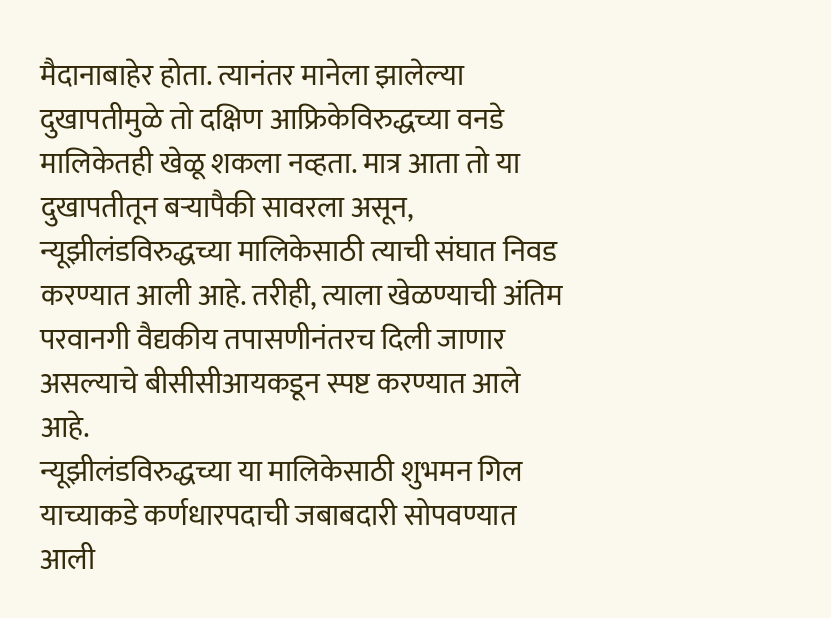मैदानाबाहेर होता. त्यानंतर मानेला झालेल्या दुखापतीमुळे तो दक्षिण आफ्रिकेविरुद्धच्या वनडे मालिकेतही खेळू शकला नव्हता. मात्र आता तो या दुखापतीतून बऱ्यापैकी सावरला असून, न्यूझीलंडविरुद्धच्या मालिकेसाठी त्याची संघात निवड करण्यात आली आहे. तरीही, त्याला खेळण्याची अंतिम परवानगी वैद्यकीय तपासणीनंतरच दिली जाणार असल्याचे बीसीसीआयकडून स्पष्ट करण्यात आले आहे.
न्यूझीलंडविरुद्धच्या या मालिकेसाठी शुभमन गिल याच्याकडे कर्णधारपदाची जबाबदारी सोपवण्यात आली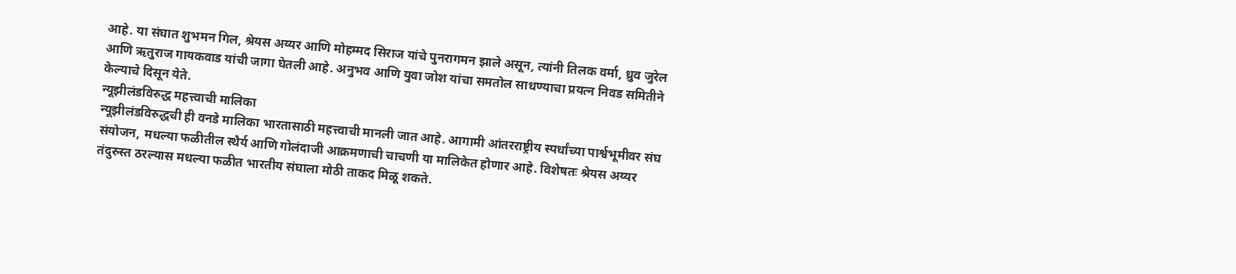आहे. या संघात शुभमन गिल, श्रेयस अय्यर आणि मोहम्मद सिराज यांचे पुनरागमन झाले असून, त्यांनी तिलक वर्मा, ध्रुव जुरेल आणि ऋतुराज गायकवाड यांची जागा घेतली आहे. अनुभव आणि युवा जोश यांचा समतोल साधण्याचा प्रयत्न निवड समितीने केल्याचे दिसून येते.
न्यूझीलंडविरुद्ध महत्त्वाची मालिका
न्यूझीलंडविरुद्धची ही वनडे मालिका भारतासाठी महत्त्वाची मानली जात आहे. आगामी आंतरराष्ट्रीय स्पर्धांच्या पार्श्वभूमीवर संघ संयोजन, मधल्या फळीतील स्थैर्य आणि गोलंदाजी आक्रमणाची चाचणी या मालिकेत होणार आहे. विशेषतः श्रेयस अय्यर तंदुरुस्त ठरल्यास मधल्या फळीत भारतीय संघाला मोठी ताकद मिळू शकते.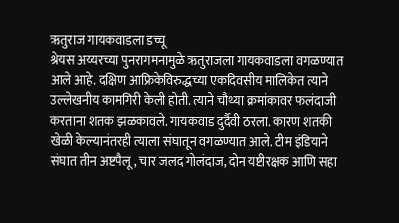ऋतुराज गायकवाडला डच्चू
श्रेयस अय्यरच्या पुनरागमनामुळे ऋतुराजला गायकवाडला वगळण्यात आले आहे. दक्षिण आफ्रिकेविरुद्धच्या एकदिवसीय मालिकेत त्याने उल्लेखनीय कामगिरी केली होती. त्याने चौथ्या क्रमांकावर फलंदाजी करताना शतक झळकावले. गायकवाड दुर्दैवी ठरला. कारण शतकी खेळी केल्यानंतरही त्याला संघातून वगळण्यात आले. टीम इंडियाने संघात तीन अष्टपैलू, चार जलद गोलंदाज, दोन यष्टीरक्षक आणि सहा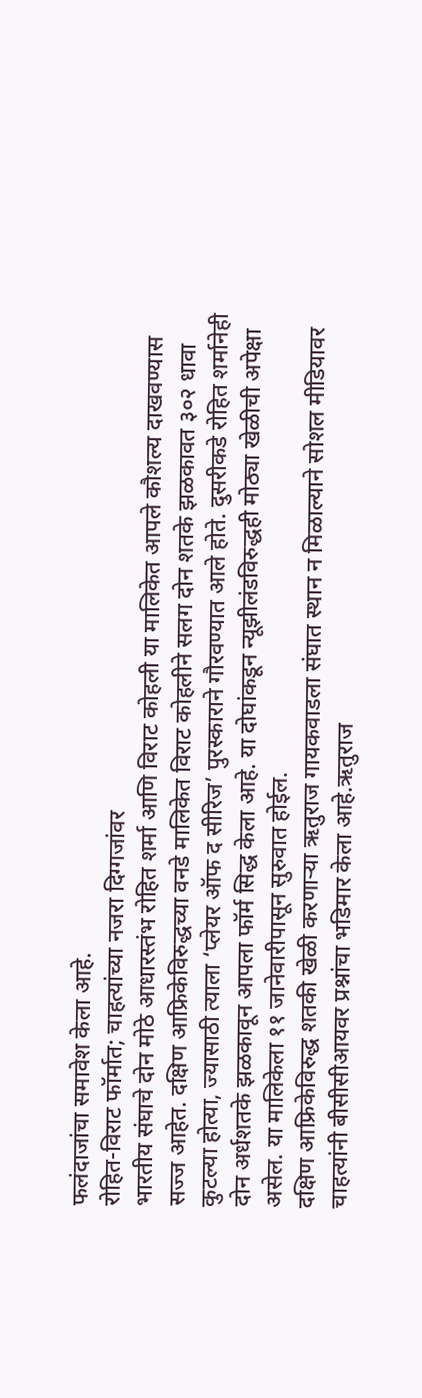फलंदाजांचा समावेश केला आहे.
रोहित-विराट फॉर्मात; चाहत्यांच्या नजरा दिग्गजांवर
भारतीय संघाचे दोन मोठे आधारस्तंभ रोहित शर्मा आणि विराट कोहली या मालिकेत आपले कौशल्य दाखवण्यास सज्ज आहेत. दक्षिण आफ्रिकेविरुद्धच्या वनडे मालिकेत विराट कोहलीने सलग दोन शतके झळकावत ३०२ धावा कुटल्या होत्या, ज्यासाठी त्याला ‘प्लेयर ऑफ द सीरिज’ पुरस्काराने गौरवण्यात आले होते. दुसरीकडे रोहित शर्मानेही दोन अर्धशतके झळकावून आपला फॉर्म सिद्ध केला आहे. या दोघांकडून न्यूझीलंडविरुद्धही मोठ्या खेळीची अपेक्षा असेल. या मालिकेला ११ जानेवारीपासून सुरुवात होईल.
दक्षिण आफ्रिकेविरुद्ध शतकी खेळी करणाऱ्या ऋतुराज गायकवाडला संघात स्थान न मिळाल्याने सोशल मीडियावर चाहत्यांनी बीसीसीआयवर प्रश्नांचा भडिमार केला आहे.ऋतुराज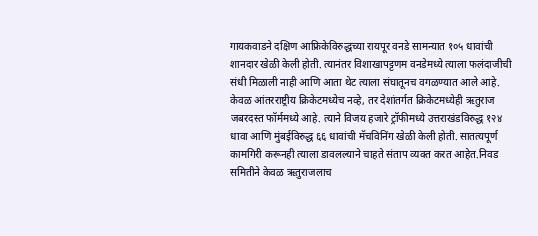गायकवाडने दक्षिण आफ्रिकेविरुद्धच्या रायपूर वनडे सामन्यात १०५ धावांची शानदार खेळी केली होती. त्यानंतर विशाखापट्टणम वनडेमध्ये त्याला फलंदाजीची संधी मिळाली नाही आणि आता थेट त्याला संघातूनच वगळण्यात आले आहे. केवळ आंतरराष्ट्रीय क्रिकेटमध्येच नव्हे, तर देशांतर्गत क्रिकेटमध्येही ऋतुराज जबरदस्त फॉर्ममध्ये आहे. त्याने विजय हजारे ट्रॉफीमध्ये उत्तराखंडविरुद्ध १२४ धावा आणि मुंबईविरुद्ध ६६ धावांची मॅचविनिंग खेळी केली होती. सातत्यपूर्ण कामगिरी करूनही त्याला डावलल्याने चाहते संताप व्यक्त करत आहेत.निवड समितीने केवळ ऋतुराजलाच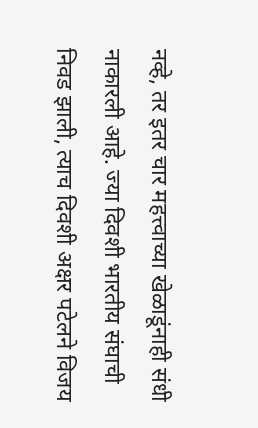नव्हे, तर इतर चार महत्त्वाच्या खेळाडूंनाही संधी नाकारली आहे. ज्या दिवशी भारतीय संघाची निवड झाली, त्याच दिवशी अक्षर पटेलने विजय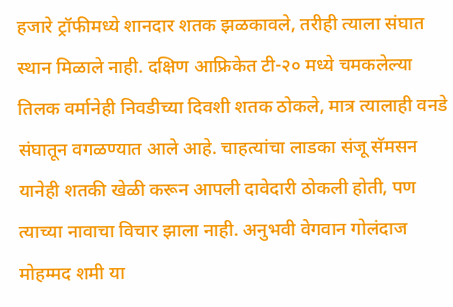हजारे ट्रॉफीमध्ये शानदार शतक झळकावले, तरीही त्याला संघात स्थान मिळाले नाही. दक्षिण आफ्रिकेत टी-२० मध्ये चमकलेल्या तिलक वर्मानेही निवडीच्या दिवशी शतक ठोकले, मात्र त्यालाही वनडे संघातून वगळण्यात आले आहे. चाहत्यांचा लाडका संजू सॅमसन यानेही शतकी खेळी करून आपली दावेदारी ठोकली होती, पण त्याच्या नावाचा विचार झाला नाही. अनुभवी वेगवान गोलंदाज मोहम्मद शमी या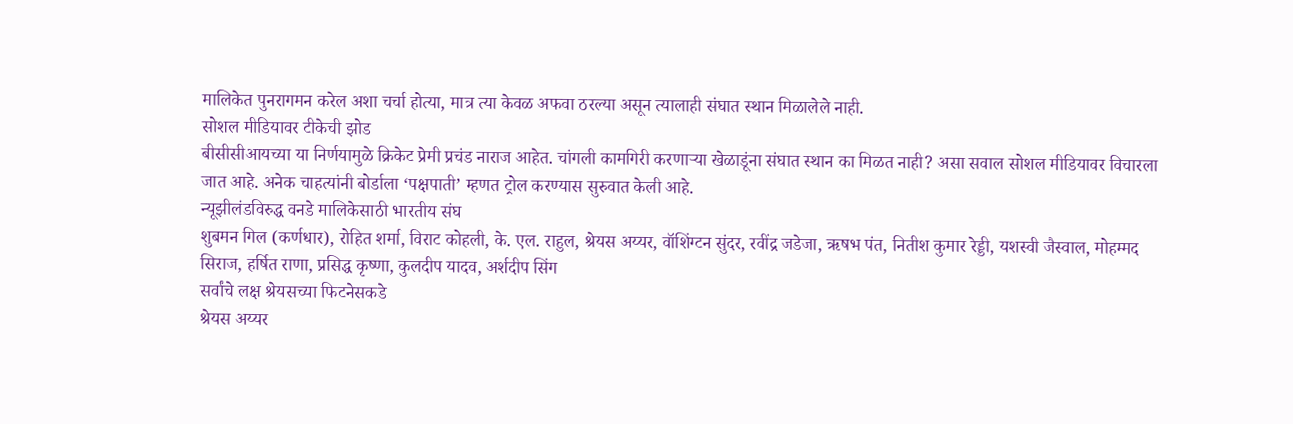मालिकेत पुनरागमन करेल अशा चर्चा होत्या, मात्र त्या केवळ अफवा ठरल्या असून त्यालाही संघात स्थान मिळालेले नाही.
सोशल मीडियावर टीकेची झोड
बीसीसीआयच्या या निर्णयामुळे क्रिकेट प्रेमी प्रचंड नाराज आहेत. चांगली कामगिरी करणाऱ्या खेळाडूंना संघात स्थान का मिळत नाही? असा सवाल सोशल मीडियावर विचारला जात आहे. अनेक चाहत्यांनी बोर्डाला ‘पक्षपाती’ म्हणत ट्रोल करण्यास सुरुवात केली आहे.
न्यूझीलंडविरुद्ध वनडे मालिकेसाठी भारतीय संघ
शुबमन गिल (कर्णधार), रोहित शर्मा, विराट कोहली, के. एल. राहुल, श्रेयस अय्यर, वॉशिंग्टन सुंदर, रवींद्र जडेजा, ऋषभ पंत, नितीश कुमार रेड्डी, यशस्वी जैस्वाल, मोहम्मद सिराज, हर्षित राणा, प्रसिद्ध कृष्णा, कुलदीप यादव, अर्शदीप सिंग
सर्वांचे लक्ष श्रेयसच्या फिटनेसकडे
श्रेयस अय्यर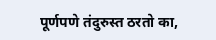पूर्णपणे तंदुरुस्त ठरतो का,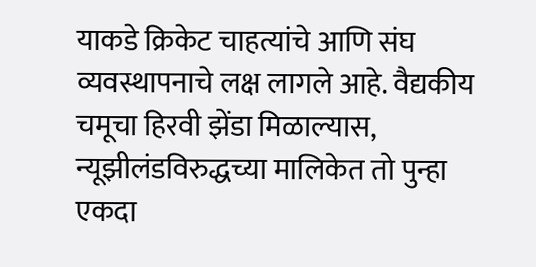याकडे क्रिकेट चाहत्यांचे आणि संघ व्यवस्थापनाचे लक्ष लागले आहे. वैद्यकीय चमूचा हिरवी झेंडा मिळाल्यास, न्यूझीलंडविरुद्धच्या मालिकेत तो पुन्हा एकदा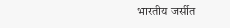भारतीय जर्सीत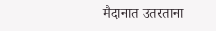मैदानात उतरताना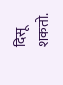दिसू शकतो.